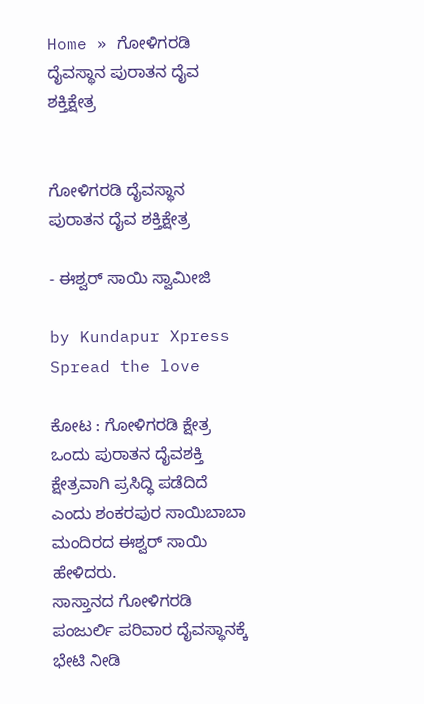Home » ಗೋಳಿಗರಡಿ ದೈವಸ್ಥಾನ ಪುರಾತನ ದೈವ ಶಕ್ತಿಕ್ಷೇತ್ರ


ಗೋಳಿಗರಡಿ ದೈವಸ್ಥಾನ ಪುರಾತನ ದೈವ ಶಕ್ತಿಕ್ಷೇತ್ರ

- ಈಶ್ವರ್ ಸಾಯಿ ಸ್ವಾಮೀಜಿ

by Kundapur Xpress
Spread the love

ಕೋಟ : ಗೋಳಿಗರಡಿ ಕ್ಷೇತ್ರ ಒಂದು ಪುರಾತನ ದೈವಶಕ್ತಿ ಕ್ಷೇತ್ರವಾಗಿ ಪ್ರಸಿದ್ಧಿ ಪಡೆದಿದೆ ಎಂದು ಶಂಕರಪುರ ಸಾಯಿಬಾಬಾ ಮಂದಿರದ ಈಶ್ವರ್ ಸಾಯಿ ಹೇಳಿದರು.
ಸಾಸ್ತಾನದ ಗೋಳಿಗರಡಿ ಪಂಜುರ್ಲಿ ಪರಿವಾರ ದೈವಸ್ಥಾನಕ್ಕೆ ಭೇಟಿ ನೀಡಿ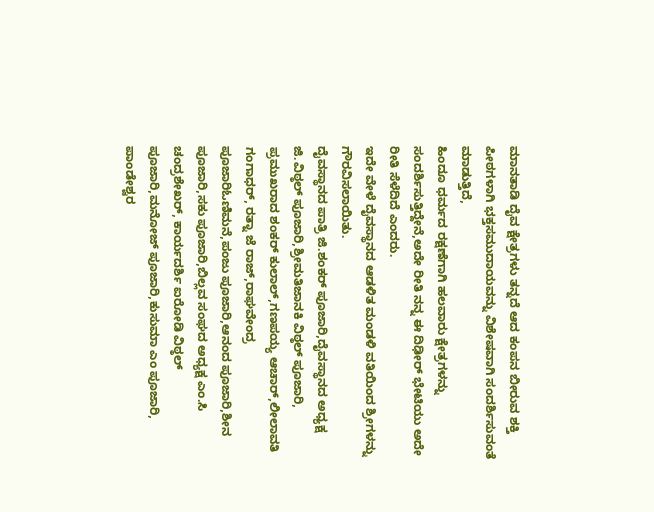ಮಾನತಾಡಿ ದೈವ ಕ್ಷೇತ್ರಗಳು ತನ್ನದೆ ಆದ ಕಂಪನ ಬೀರುವ ಶಕ್ತಿ ಪೀಠಗಳಾಗಿ ಭಕ್ತಸಮುದಾಯವನ್ನು ವಿಶೇಷವಾಗಿ ಸಂದರ್ಶಿಸುವಂತೆ ಮಾಡುತ್ತಿದೆ,
ಹಿಂದೂ ಧರ್ಮದ ರಕ್ಷಣೆಗಾಗಿ ಹಲವಾರು ಕ್ಷೇತ್ರಗಳನ್ನು ಸಂದರ್ಶಿಸುತ್ತಿದ್ದೇನೆ,ಅದೇ ರೀತಿ ನನ್ನ ಈ ದಿಢೀರ್ ಭೇಟಿಯು ಅದೇ ರೀತಿ ಸೆಳೆದಿದೆ ಎಂದರು.
ಇದೇ ವೇಳೆ ದೈವಸ್ಥಾನದ ಆಡಳಿತ ಮಂಡಳಿ ವತಿಯಿಂದ ಶ್ರೀಗಳನ್ನು ಗೌರವಿಸಲಾಯಿತು.
ದೈವಸ್ಥಾನದ ಪಾತ್ರಿ ಜಿ.ಶಂಕರ್ ಪೂಜಾರಿ,ದೈವಸ್ಥಾನದ ಅಧ್ಯಕ್ಷ ಜಿ.ವಿಠ್ಠಲ್ ಪೂಜಾರಿ,ಶ್ರೀಮತಿಜಾನಕಿ ವಿಠ್ಠಲ್ ಪೂಜಾರಿ, ಪ್ರಮುಖರಾದ ಶಂಕರ್ ಕುಲಾಲ್,ಗಣಪಯ್ಯ ಆಚಾರ್,ಲೀಲಾವತಿ ಗಂಗಾಧರ್, ರತ್ನಾ ಜೆ ರಾಜ್,ರಾಘವೇಂದ್ರ ಪೂಜಾರಿಓಣಿಮನೆ,ಪಂಜು ಪೂಜಾರಿ,ಆನಂದ ಪೂಜಾರಿ,ಶೀನ ಪೂಜಾರಿ,ಸಕು ಪೂಜಾರಿ,ಬಿಲ್ಲವ ಸಂಘದ ಅಧ್ಯಕ್ಷ ಎಂ.ಸಿ ಚಂದ್ರಶೇಖರ್, ಕಾರ್ಯದರ್ಶಿ ಐರೋಡಿ ವಿಠ್ಠಲ್ ಪೂಜಾರಿ,ಮನೋಜ್ ಪೂಜಾರಿ,ಕುಸುಮಾ ಎಂ ಪೂಜಾರಿ, ಪಾಂಡೇಶ್ವರ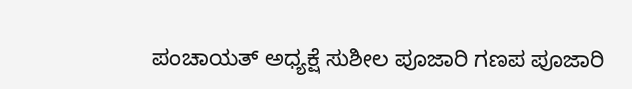ಪಂಚಾಯತ್ ಅಧ್ಯಕ್ಷೆ ಸುಶೀಲ ಪೂಜಾರಿ ಗಣಪ ಪೂಜಾರಿ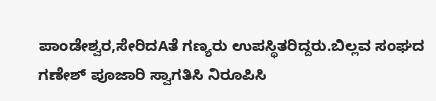ಪಾಂಡೇಶ್ವರ,ಸೇರಿದAತೆ ಗಣ್ಯರು ಉಪಸ್ಥಿತರಿದ್ದರು.ಬಿಲ್ಲವ ಸಂಘದ ಗಣೇಶ್ ಪೂಜಾರಿ ಸ್ವಾಗತಿಸಿ ನಿರೂಪಿಸಿ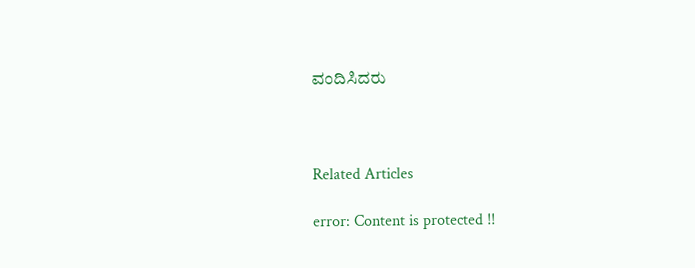ವಂದಿಸಿದರು



Related Articles

error: Content is protected !!